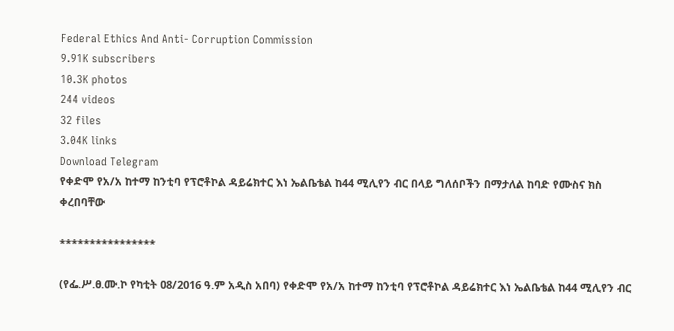Federal Ethics And Anti- Corruption Commission
9.91K subscribers
10.3K photos
244 videos
32 files
3.04K links
Download Telegram
የቀድሞ የአ/አ ከተማ ከንቲባ የፕሮቶኮል ዳይሬክተር እነ ኤልቤቴል ከ44 ሚሊየን ብር በላይ ግለሰቦችን በማታለል ከባድ የሙስና ክስ ቀረበባቸው

****************

(የፌ.ሥ.ፀ.ሙ.ኮ የካቲት ዐ8/2016 ዓ.ም አዲስ አበባ) የቀድሞ የአ/አ ከተማ ከንቲባ የፕሮቶኮል ዳይሬክተር እነ ኤልቤቴል ከ44 ሚሊየን ብር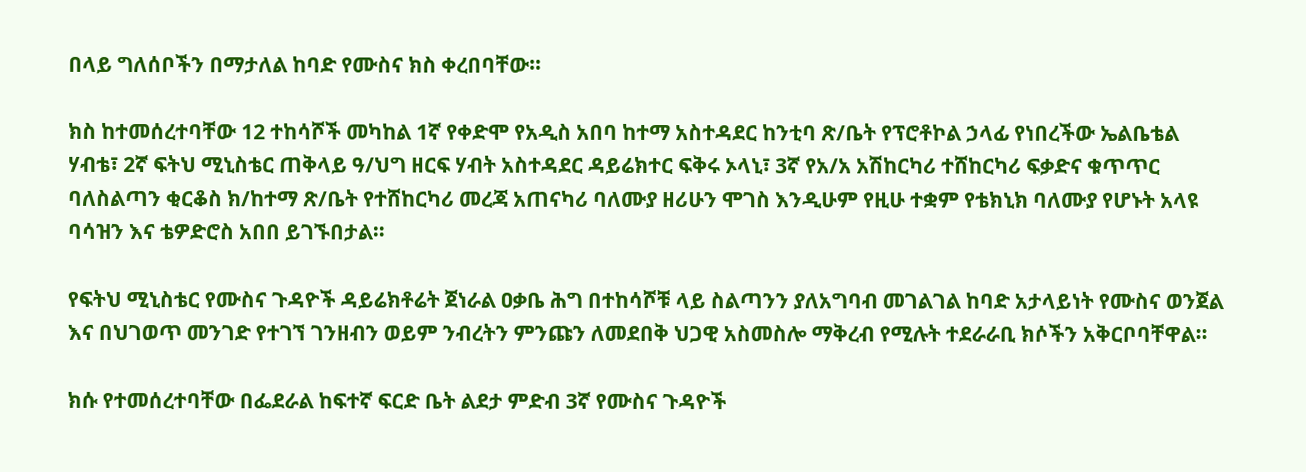በላይ ግለሰቦችን በማታለል ከባድ የሙስና ክስ ቀረበባቸው።

ክስ ከተመሰረተባቸው 12 ተከሳሾች መካከል 1ኛ የቀድሞ የአዲስ አበባ ከተማ አስተዳደር ከንቲባ ጽ/ቤት የፕሮቶኮል ኃላፊ የነበረችው ኤልቤቴል ሃብቴ፣ 2ኛ ፍትህ ሚኒስቴር ጠቅላይ ዓ/ህግ ዘርፍ ሃብት አስተዳደር ዳይሬክተር ፍቅሩ ኦላኒ፣ 3ኛ የአ/አ አሽከርካሪ ተሸከርካሪ ፍቃድና ቁጥጥር ባለስልጣን ቂርቆስ ክ/ከተማ ጽ/ቤት የተሸከርካሪ መረጃ አጠናካሪ ባለሙያ ዘሪሁን ሞገስ እንዲሁም የዚሁ ተቋም የቴክኒክ ባለሙያ የሆኑት አላዩ ባሳዝን እና ቴዎድሮስ አበበ ይገኙበታል።

የፍትህ ሚኒስቴር የሙስና ጉዳዮች ዳይሬክቶሬት ጀነራል ዐቃቤ ሕግ በተከሳሾቹ ላይ ስልጣንን ያለአግባብ መገልገል ከባድ አታላይነት የሙስና ወንጀል እና በህገወጥ መንገድ የተገኘ ገንዘብን ወይም ንብረትን ምንጩን ለመደበቅ ህጋዊ አስመስሎ ማቅረብ የሚሉት ተደራራቢ ክሶችን አቅርቦባቸዋል።

ክሱ የተመሰረተባቸው በፌደራል ከፍተኛ ፍርድ ቤት ልደታ ምድብ 3ኛ የሙስና ጉዳዮች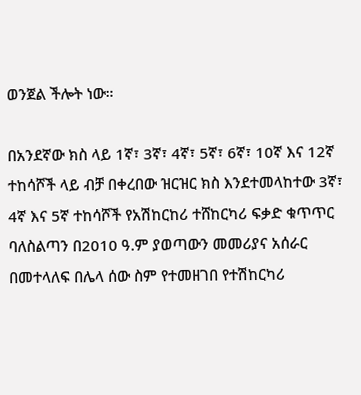ወንጀል ችሎት ነው።

በአንደኛው ክስ ላይ 1ኛ፣ 3ኛ፣ 4ኛ፣ 5ኛ፣ 6ኛ፣ 10ኛ እና 12ኛ ተከሳሾች ላይ ብቻ በቀረበው ዝርዝር ክስ እንደተመላከተው 3ኛ፣ 4ኛ እና 5ኛ ተከሳሾች የአሽከርከሪ ተሸከርካሪ ፍቃድ ቁጥጥር ባለስልጣን በ2010 ዓ.ም ያወጣውን መመሪያና አሰራር በመተላለፍ በሌላ ሰው ስም የተመዘገበ የተሽከርካሪ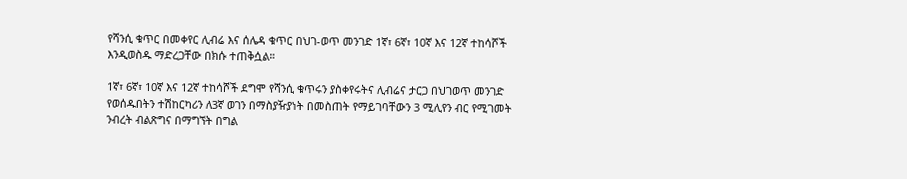የሻንሲ ቁጥር በመቀየር ሊብሬ እና ሰሌዳ ቁጥር በህገ-ወጥ መንገድ 1ኛ፣ 6ኛ፣ 10ኛ እና 12ኛ ተከሳሾች እንዲወስዱ ማድረጋቸው በክሱ ተጠቅሷል።

1ኛ፣ 6ኛ፣ 10ኛ እና 12ኛ ተከሳሾች ደግሞ የሻንሲ ቁጥሩን ያስቀየሩትና ሊብሬና ታርጋ በህገወጥ መንገድ የወሰዱበትን ተሽከርካሪን ለ3ኛ ወገን በማስያዥያነት በመስጠት የማይገባቸውን 3 ሚሊየን ብር የሚገመት ንብረት ብልጽግና በማግኘት በግል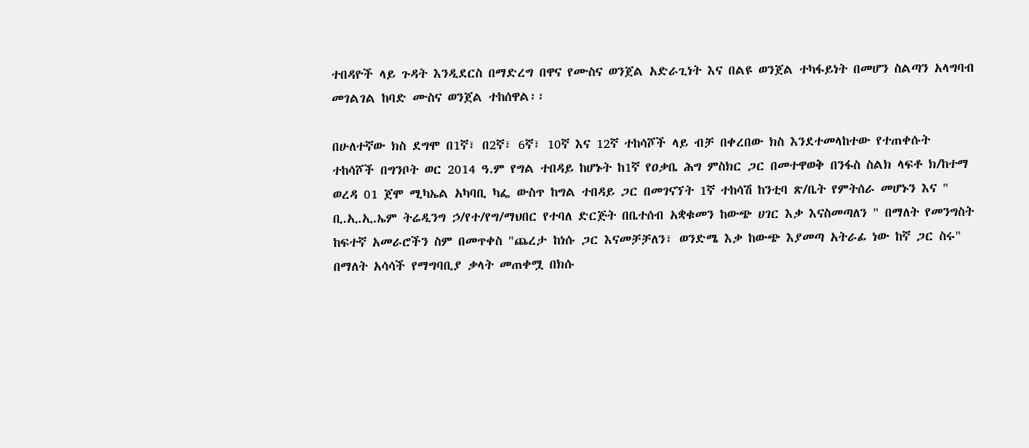ተበዳዮች ላይ ጉዳት እንዲደርስ በማድረግ በዋና የሙስና ወንጀል አድራጊነት እና በልዩ ወንጀል ተካፋይነት በመሆን ስልጣን አላግባብ መገልገል ከባድ ሙስና ወንጀል ተከሰዋል፡፡

በሁለተኛው ክስ ደግሞ በ1ኛ፣ በ2ኛ፣ 6ኛ፣ 10ኛ እና 12ኛ ተከሳሾች ላይ ብቻ በቀረበው ክስ እንደተመላከተው የተጠቀሱት ተከሳሾች በግንቦት ወር 2014 ዓ.ም የግል ተበዳይ ከሆኑት ከ1ኛ የዐቃቤ ሕግ ምስክር ጋር በመተዋወቅ በንፋስ ስልክ ላፍቶ ክ/ከተማ ወረዳ 01 ጀሞ ሚካኤል አካባቢ ካፌ ውስጥ ከግል ተበዳይ ጋር በመገናኘት 1ኛ ተከሳሽ ከንቲባ ጽ/ቤት የምትሰራ መሆኑን እና " ቢ.ኢ.ኢ.ኤም ትሬዲንግ ኃ/የተ/የግ/ማህበር የተባለ ድርጅት በቤተሰብ አቋቁመን ከውጭ ሀገር እቃ እናስመጣለን " በማለት የመንግስት ከፍተኛ አመራሮችን ስም በመጥቀስ "ጨረታ ከነሱ ጋር እናመቻቻለን፣ ወንድሜ እቃ ከውጭ እያመጣ አትራፊ ነው ከኛ ጋር ስሩ" በማለት አሳሳች የማግባቢያ ቃላት መጠቀሟ በክሱ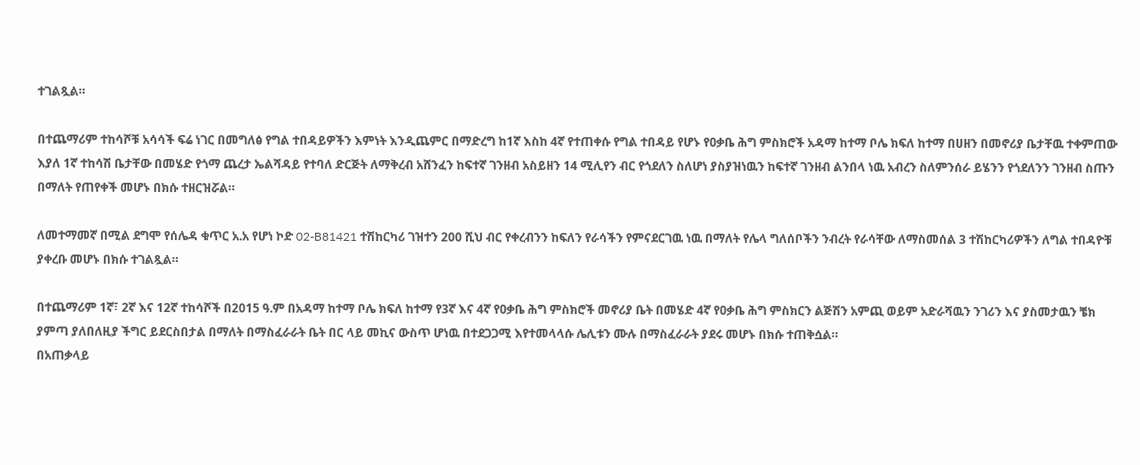ተገልጿል።

በተጨማሪም ተከሳሾቹ አሳሳች ፍሬ ነገር በመግለፅ የግል ተበዳይዎችን እምነት እንዲጨምር በማድረግ ከ1ኛ እስከ 4ኛ የተጠቀሱ የግል ተበዳይ የሆኑ የዐቃቤ ሕግ ምስክሮች አዳማ ከተማ ቦሌ ክፍለ ከተማ በሀዘን በመኖሪያ ቤታቸዉ ተቀምጠው እያለ 1ኛ ተከሳሽ ቤታቸው በመሄድ የጎማ ጨረታ ኤልሻዳይ የተባለ ድርጅት ለማቅረብ አሸንፈን ከፍተኛ ገንዘብ አስይዘን 14 ሚሊየን ብር የጎደለን ስለሆነ ያስያዝነዉን ከፍተኛ ገንዘብ ልንበላ ነዉ አብረን ስለምንሰራ ይሄንን የጎደለንን ገንዘብ ስጡን በማለት የጠየቀች መሆኑ በክሱ ተዘርዝሯል።

ለመተማመኛ በሚል ደግሞ የሰሌዳ ቁጥር አ.አ የሆነ ኮድ 02-B81421 ተሽከርካሪ ገዝተን 200 ሺህ ብር የቀረብንን ከፍለን የራሳችን የምናደርገዉ ነዉ በማለት የሌላ ግለሰቦችን ንብረት የራሳቸው ለማስመሰል 3 ተሽከርካሪዎችን ለግል ተበዳዮቹ ያቀረቡ መሆኑ በክሱ ተገልጿል።

በተጨማሪም 1ኛ፣ 2ኛ እና 12ኛ ተከሳሾች በ2015 ዓ.ም በአዳማ ከተማ ቦሌ ክፍለ ከተማ የ3ኛ እና 4ኛ የዐቃቤ ሕግ ምስክሮች መኖሪያ ቤት በመሄድ 4ኛ የዐቃቤ ሕግ ምስክርን ልጅሽን አምጪ ወይም አድራሻዉን ንገሪን እና ያስመታዉን ቼክ ያምጣ ያለበለዚያ ችግር ይደርስበታል በማለት በማስፈራራት ቤት በር ላይ መኪና ውስጥ ሆነዉ በተደጋጋሚ እየተመላላሱ ሌሊቱን ሙሉ በማስፈራራት ያደሩ መሆኑ በክሱ ተጠቅሷል።
በአጠቃላይ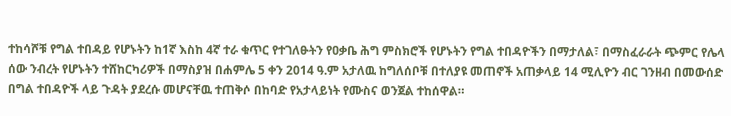ተከሳሾቹ የግል ተበዳይ የሆኑትን ከ1ኛ እስከ 4ኛ ተራ ቁጥር የተገለፁትን የዐቃቤ ሕግ ምስክሮች የሆኑትን የግል ተበዳዮችን በማታለል፣ በማስፈራራት ጭምር የሌላ ሰው ንብረት የሆኑትን ተሸከርካሪዎች በማስያዝ በሐምሌ 5 ቀን 2014 ዓ.ም አታለዉ ከግለሰቦቹ በተለያዩ መጠኖች አጠቃላይ 14 ሚሊዮን ብር ገንዘብ በመውሰድ በግል ተበዳዮች ላይ ጉዳት ያደረሱ መሆናቸዉ ተጠቅሶ በከባድ የአታላይነት የሙስና ወንጀል ተከሰዋል።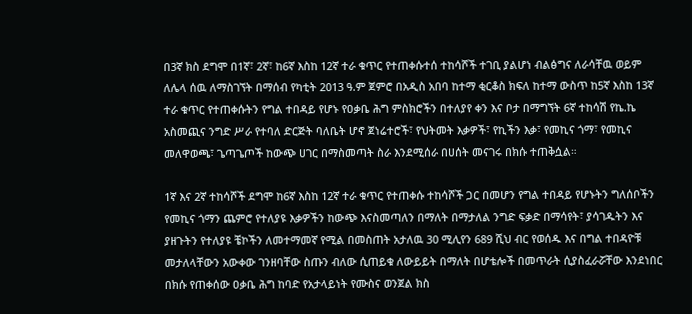በ3ኛ ክስ ደግሞ በ1ኛ፣ 2ኛ፣ ከ6ኛ እስከ 12ኛ ተራ ቁጥር የተጠቀሱተሰ ተከሳሾች ተገቢ ያልሆነ ብልፅግና ለራሳቸዉ ወይም ለሌላ ሰዉ ለማስገኘት በማሰብ የካቲት 2013 ዓ.ም ጀምሮ በአዲስ አበባ ከተማ ቂርቆስ ክፍለ ከተማ ውስጥ ከ5ኛ እስከ 13ኛ ተራ ቁጥር የተጠቀሱትን የግል ተበዳይ የሆኑ የዐቃቤ ሕግ ምስክሮችን በተለያየ ቀን እና ቦታ በማግኘት 6ኛ ተከሳሽ የኬ.ኬ አስመጪና ንግድ ሥራ የተባለ ድርጅት ባለቤት ሆኖ ጀነሬተሮች፣ የህትመት እቃዎች፣ የኪችን እቃ፣ የመኪና ጎማ፣ የመኪና መለዋወጫ፣ ጌጣጌጦች ከውጭ ሀገር በማስመጣት ስራ እንደሚሰራ በሀሰት መናገሩ በክሱ ተጠቅሷል።

1ኛ እና 2ኛ ተከሳሾች ደግሞ ከ6ኛ እስከ 12ኛ ተራ ቁጥር የተጠቀሱ ተከሳሾች ጋር በመሆን የግል ተበዳይ የሆኑትን ግለሰቦችን የመኪና ጎማን ጨምሮ የተለያዩ እቃዎችን ከውጭ እናስመጣለን በማለት በማታለል ንግድ ፍቃድ በማሳየት፣ ያሳገዱትን እና ያዘጉትን የተለያዩ ቼኮችን ለመተማመኛ የሚል በመስጠት አታለዉ 30 ሚሊየን 689 ሺህ ብር የወሰዱ እና በግል ተበዳዮቹ መታለላቸውን አውቀው ገንዘባቸው ስጡን ብለው ሲጠይቁ ለውይይት በማለት በሆቴሎች በመጥራት ሲያስፈራሯቸው እንደነበር በክሱ የጠቀሰው ዐቃቤ ሕግ ከባድ የአታላይነት የሙስና ወንጀል ክስ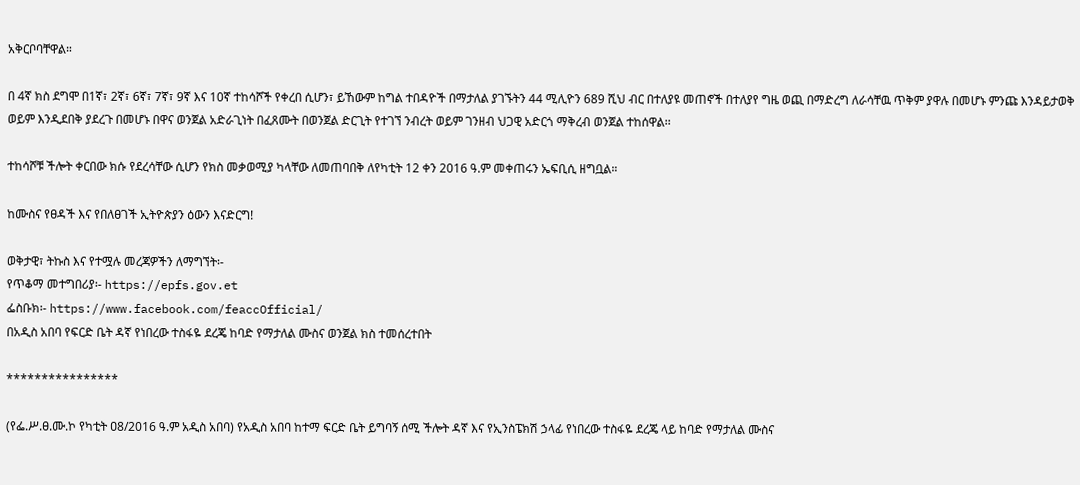አቅርቦባቸዋል።

በ 4ኛ ክስ ደግሞ በ1ኛ፣ 2ኛ፣ 6ኛ፣ 7ኛ፣ 9ኛ እና 10ኛ ተከሳሾች የቀረበ ሲሆን፣ ይኸውም ከግል ተበዳዮች በማታለል ያገኙትን 44 ሚሊዮን 689 ሺህ ብር በተለያዩ መጠኖች በተለያየ ግዜ ወጪ በማድረግ ለራሳቸዉ ጥቅም ያዋሉ በመሆኑ ምንጩ እንዳይታወቅ ወይም እንዲደበቅ ያደረጉ በመሆኑ በዋና ወንጀል አድራጊነት በፈጸሙት በወንጀል ድርጊት የተገኘ ንብረት ወይም ገንዘብ ህጋዊ አድርጎ ማቅረብ ወንጀል ተከሰዋል፡፡

ተከሳሾቹ ችሎት ቀርበው ክሱ የደረሳቸው ሲሆን የክስ መቃወሚያ ካላቸው ለመጠባበቅ ለየካቲት 12 ቀን 2016 ዓ.ም መቀጠሩን ኤፍቢሲ ዘግቧል።

ከሙስና የፀዳች እና የበለፀገች ኢትዮጵያን ዕውን እናድርግ!

ወቅታዊ፣ ትኩስ እና የተሟሉ መረጃዎችን ለማግኘት፡-
የጥቆማ መተግበሪያ፡- https://epfs.gov.et
ፌስቡክ፡- https://www.facebook.com/feaccOfficial/
በአዲስ አበባ የፍርድ ቤት ዳኛ የነበረው ተስፋዬ ደረጄ ከባድ የማታለል ሙስና ወንጀል ክስ ተመሰረተበት

****************

(የፌ.ሥ.ፀ.ሙ.ኮ የካቲት ዐ8/2016 ዓ.ም አዲስ አበባ) የአዲስ አበባ ከተማ ፍርድ ቤት ይግባኝ ሰሚ ችሎት ዳኛ እና የኢንስፔክሽ ኃላፊ የነበረው ተስፋዬ ደረጄ ላይ ከባድ የማታለል ሙስና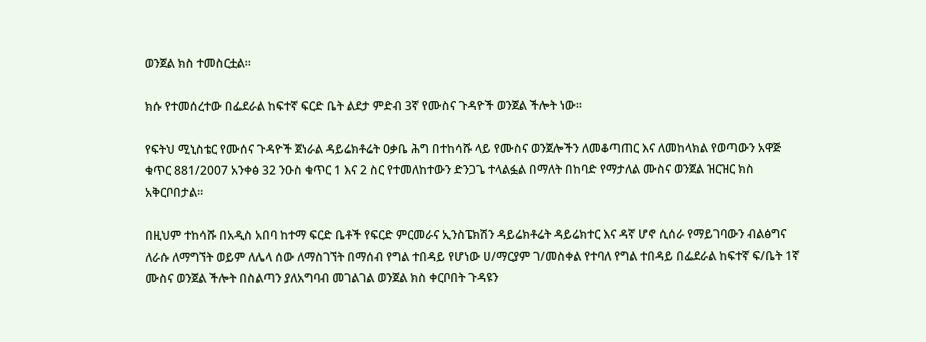ወንጀል ክስ ተመስርቷል።

ክሱ የተመሰረተው በፌደራል ከፍተኛ ፍርድ ቤት ልደታ ምድብ 3ኛ የሙስና ጉዳዮች ወንጀል ችሎት ነው።

የፍትህ ሚኒስቴር የሙሰና ጉዳዮች ጀነራል ዳይሬክቶሬት ዐቃቤ ሕግ በተከሳሹ ላይ የሙስና ወንጀሎችን ለመቆጣጠር እና ለመከላክል የወጣውን አዋጅ ቁጥር 881/2007 አንቀፅ 32 ንዑስ ቁጥር 1 እና 2 ስር የተመለከተውን ድንጋጌ ተላልፏል በማለት በከባድ የማታለል ሙስና ወንጀል ዝርዝር ክስ አቅርቦበታል።

በዚህም ተከሳሹ በአዲስ አበባ ከተማ ፍርድ ቤቶች የፍርድ ምርመራና ኢንስፔክሽን ዳይሬክቶሬት ዳይሬክተር እና ዳኛ ሆኖ ሲሰራ የማይገባውን ብልፅግና ለራሱ ለማግኘት ወይም ለሌላ ሰው ለማስገኘት በማሰብ የግል ተበዳይ የሆነው ሀ/ማርያም ገ/መስቀል የተባለ የግል ተበዳይ በፌደራል ከፍተኛ ፍ/ቤት 1ኛ ሙስና ወንጀል ችሎት በስልጣን ያለአግባብ መገልገል ወንጀል ክስ ቀርቦበት ጉዳዩን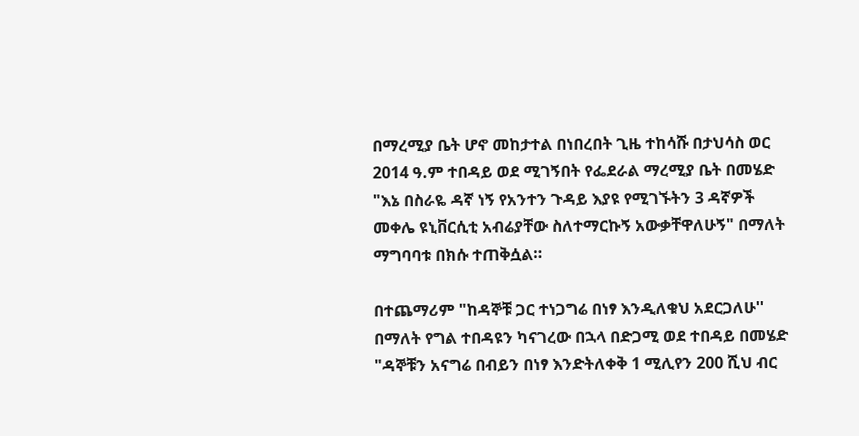በማረሚያ ቤት ሆኖ መከታተል በነበረበት ጊዜ ተከሳሹ በታህሳስ ወር 2014 ዓ.ም ተበዳይ ወደ ሚገኝበት የፌደራል ማረሚያ ቤት በመሄድ "እኔ በስራዬ ዳኛ ነኝ የአንተን ጉዳይ እያዩ የሚገኙትን 3 ዳኛዎች መቀሌ ዩኒቨርሲቲ አብሬያቸው ስለተማርኩኝ አውቃቸዋለሁኝ" በማለት ማግባባቱ በክሱ ተጠቅሷል።

በተጨማሪም "ከዳኞቹ ጋር ተነጋግሬ በነፃ እንዲለቁህ አደርጋለሁ'' በማለት የግል ተበዳዩን ካናገረው በኋላ በድጋሚ ወደ ተበዳይ በመሄድ "ዳኞቹን አናግሬ በብይን በነፃ እንድትለቀቅ 1 ሚሊየን 200 ሺህ ብር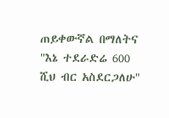ጠይቀውኛል በማለትና "እኔ ተደራድሬ 600 ሺህ ብር አስደርጋለሁ"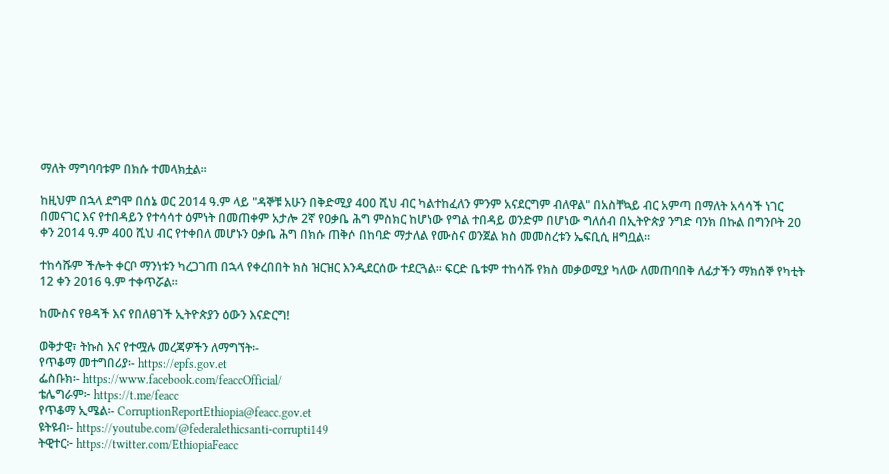ማለት ማግባባቱም በክሱ ተመላክቷል።

ከዚህም በኋላ ደግሞ በሰኔ ወር 2014 ዓ.ም ላይ "ዳኞቹ አሁን በቅድሚያ 400 ሺህ ብር ካልተከፈለን ምንም አናደርግም ብለዋል" በአስቸኳይ ብር አምጣ በማለት አሳሳች ነገር በመናገር እና የተበዳይን የተሳሳተ ዕምነት በመጠቀም አታሎ 2ኛ የዐቃቤ ሕግ ምስክር ከሆነው የግል ተበዳይ ወንድም በሆነው ግለሰብ በኢትዮጵያ ንግድ ባንክ በኩል በግንቦት 20 ቀን 2014 ዓ.ም 400 ሺህ ብር የተቀበለ መሆኑን ዐቃቤ ሕግ በክሱ ጠቅሶ በከባድ ማታለል የሙስና ወንጀል ክስ መመስረቱን ኤፍቢሲ ዘግቧል።

ተከሳሹም ችሎት ቀርቦ ማንነቱን ካረጋገጠ በኋላ የቀረበበት ክስ ዝርዝር እንዲደርሰው ተደርጓል። ፍርድ ቤቱም ተከሳሹ የክስ መቃወሚያ ካለው ለመጠባበቅ ለፊታችን ማክሰኞ የካቲት 12 ቀን 2016 ዓ.ም ተቀጥሯል።

ከሙስና የፀዳች እና የበለፀገች ኢትዮጵያን ዕውን እናድርግ!

ወቅታዊ፣ ትኩስ እና የተሟሉ መረጃዎችን ለማግኘት፡-
የጥቆማ መተግበሪያ፡- https://epfs.gov.et
ፌስቡክ፡- https://www.facebook.com/feaccOfficial/
ቴሌግራም፦ https://t.me/feacc
የጥቆማ ኢሜል፡- CorruptionReportEthiopia@feacc.gov.et
ዩትዩብ፡- https://youtube.com/@federalethicsanti-corrupti149
ትዊተር፦ https://twitter.com/EthiopiaFeacc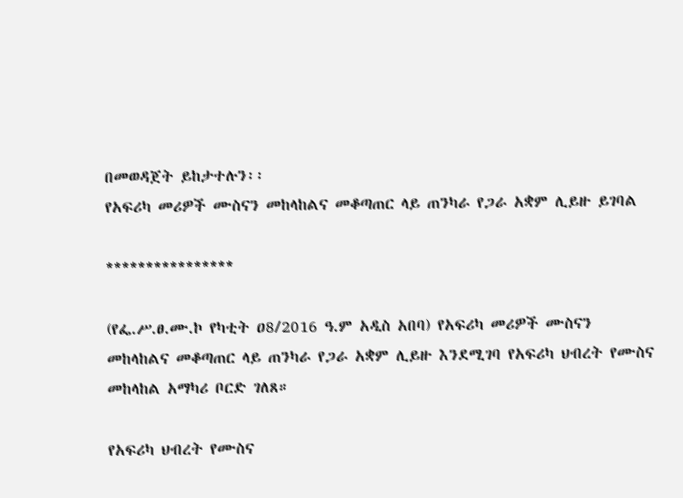በመወዳጀት ይከታተሉን፡፡
የአፍሪካ መሪዎች ሙስናን መከላከልና መቆጣጠር ላይ ጠንካራ የጋራ አቋም ሊይዙ ይገባል

****************

(የፌ.ሥ.ፀ.ሙ.ኮ የካቲት ዐ8/2016 ዓ.ም አዲስ አበባ) የአፍሪካ መሪዎች ሙስናን መከላከልና መቆጣጠር ላይ ጠንካራ የጋራ አቋም ሊይዙ እንደሚገባ የአፍሪካ ህብረት የሙስና መከላከል አማካሪ ቦርድ ገለጸ።

የአፍሪካ ህብረት የሙስና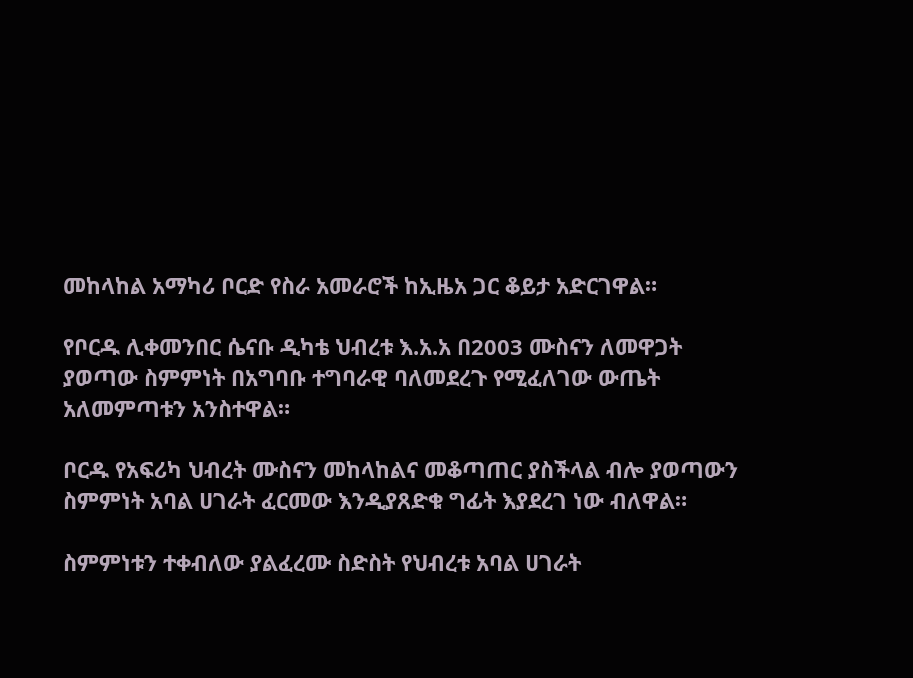መከላከል አማካሪ ቦርድ የስራ አመራሮች ከኢዜአ ጋር ቆይታ አድርገዋል።

የቦርዱ ሊቀመንበር ሴናቡ ዲካቴ ህብረቱ እ.አ.አ በ2003 ሙስናን ለመዋጋት ያወጣው ስምምነት በአግባቡ ተግባራዊ ባለመደረጉ የሚፈለገው ውጤት አለመምጣቱን አንስተዋል።

ቦርዱ የአፍሪካ ህብረት ሙስናን መከላከልና መቆጣጠር ያስችላል ብሎ ያወጣውን ስምምነት አባል ሀገራት ፈርመው እንዲያጸድቁ ግፊት እያደረገ ነው ብለዋል።

ስምምነቱን ተቀብለው ያልፈረሙ ስድስት የህብረቱ አባል ሀገራት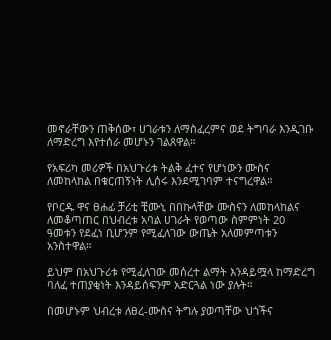መኖራቸውን ጠቅሰው፣ ሀገራቱን ለማስፈረምና ወደ ትግባራ እንዲገቡ ለማድረግ እየተሰራ መሆኑን ገልጸዋል።

የአፍሪካ መሪዎች በአህጉሪቱ ትልቅ ፈተና የሆነውን ሙስና ለመከላከል በቁርጠኝነት ሊሰሩ እንደሚገባም ተናግረዋል።

የቦርዱ ዋና ፀሐፊ ቻሪቲ ቺሙኒ በበኩላቸው ሙስናን ለመከላከልና ለመቆጣጠር በህብረቱ አባል ሀገራት የወጣው ስምምነት 20 ዓመቱን የደፈነ ቢሆንም የሚፈለገው ውጤት አለመምጣቱን አንስተዋል።

ይህም በአህጉሪቱ የሚፈለገው መሰረተ ልማት እንዳይሟላ ከማድረግ ባለፈ ተጠያቂነት እንዳይሰፍንም አድርጓል ነው ያሉት።

በመሆኑም ህብረቱ ለፀረ-ሙስና ትግሉ ያወጣቸው ህጎችና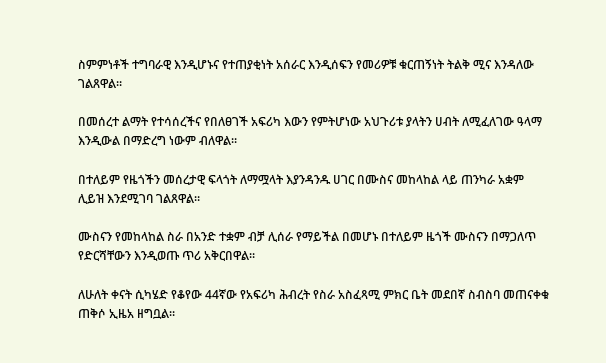ስምምነቶች ተግባራዊ እንዲሆኑና የተጠያቂነት አሰራር እንዲሰፍን የመሪዎቹ ቁርጠኝነት ትልቅ ሚና እንዳለው ገልጸዋል።

በመሰረተ ልማት የተሳሰረችና የበለፀገች አፍሪካ እውን የምትሆነው አህጉሪቱ ያላትን ሀብት ለሚፈለገው ዓላማ እንዲውል በማድረግ ነውም ብለዋል።

በተለይም የዜጎችን መሰረታዊ ፍላጎት ለማሟላት እያንዳንዱ ሀገር በሙስና መከላከል ላይ ጠንካራ አቋም ሊይዝ እንደሚገባ ገልጸዋል።

ሙስናን የመከላከል ስራ በአንድ ተቋም ብቻ ሊሰራ የማይችል በመሆኑ በተለይም ዜጎች ሙስናን በማጋለጥ የድርሻቸውን እንዲወጡ ጥሪ አቅርበዋል።

ለሁለት ቀናት ሲካሄድ የቆየው 44ኛው የአፍሪካ ሕብረት የስራ አስፈጻሚ ምክር ቤት መደበኛ ስብስባ መጠናቀቁ ጠቅሶ ኢዜአ ዘግቧል።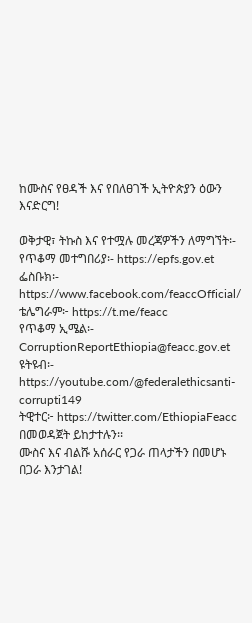ከሙስና የፀዳች እና የበለፀገች ኢትዮጵያን ዕውን እናድርግ!

ወቅታዊ፣ ትኩስ እና የተሟሉ መረጃዎችን ለማግኘት፡-
የጥቆማ መተግበሪያ፡- https://epfs.gov.et
ፌስቡክ፡- https://www.facebook.com/feaccOfficial/
ቴሌግራም፦ https://t.me/feacc
የጥቆማ ኢሜል፡- CorruptionReportEthiopia@feacc.gov.et
ዩትዩብ፡- https://youtube.com/@federalethicsanti-corrupti149
ትዊተር፦ https://twitter.com/EthiopiaFeacc በመወዳጀት ይከታተሉን፡፡
ሙስና እና ብልሹ አሰራር የጋራ ጠላታችን በመሆኑ በጋራ እንታገል!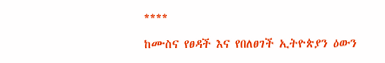****

ከሙስና የፀዳች እና የበለፀገች ኢትዮጵያን ዕውን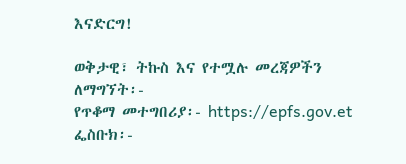እናድርግ!

ወቅታዊ፣ ትኩስ እና የተሟሉ መረጃዎችን ለማግኘት፡-
የጥቆማ መተግበሪያ፡- https://epfs.gov.et
ፌስቡክ፡-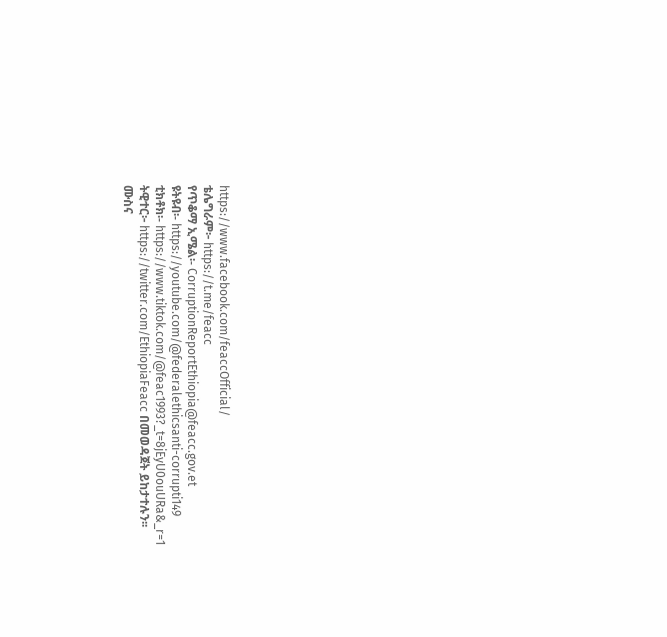https://www.facebook.com/feaccOfficial/
ቴሌግራም፦ https://t.me/feacc
የጥቆማ ኢሜል፡- CorruptionReportEthiopia@feacc.gov.et
ዩትዩብ፡- https://youtube.com/@federalethicsanti-corrupti149
ቲክቶክ፡- https://www.tiktok.com/@feac1993?_t=8jEyU0ouURa&_r=1
ትዊተር፦ https://twitter.com/EthiopiaFeacc በመወዳጀት ይከታተሉን፡፡
ሙስና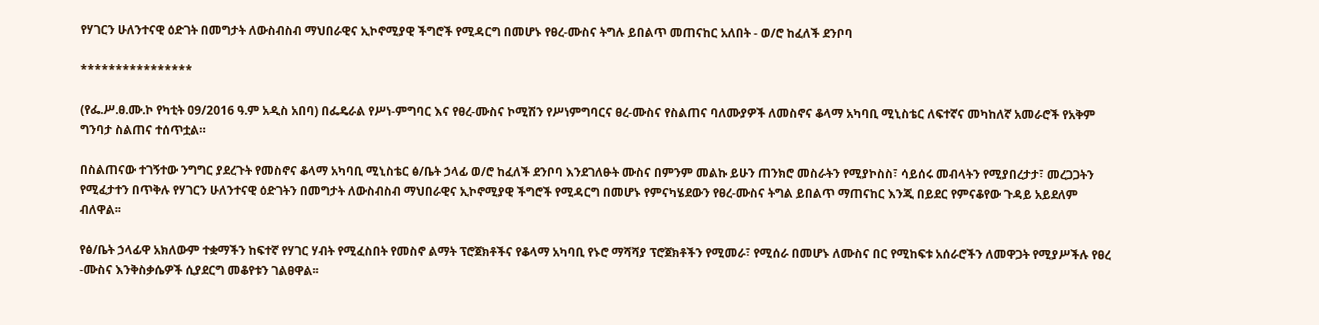የሃገርን ሁለንተናዊ ዕድገት በመግታት ለውስብስብ ማህበራዊና ኢኮኖሚያዊ ችግሮች የሚዳርግ በመሆኑ የፀረ-ሙስና ትግሉ ይበልጥ መጠናከር አለበት - ወ/ሮ ከፈለች ደንቦባ

****************

(የፌ.ሥ.ፀ.ሙ.ኮ የካቲት ዐ9/2016 ዓ.ም አዲስ አበባ) በፌዴራል የሥነ-ምግባር እና የፀረ-ሙስና ኮሚሽን የሥነምግባርና ፀረ-ሙስና የስልጠና ባለሙያዎች ለመስኖና ቆላማ አካባቢ ሚኒስቴር ለፍተኛና መካከለኛ አመራሮች የአቅም ግንባታ ስልጠና ተሰጥቷል።

በስልጠናው ተገኝተው ንግግር ያደረጉት የመስኖና ቆላማ አካባቢ ሚኒስቴር ፅ/ቤት ኃላፊ ወ/ሮ ከፈለች ደንቦባ እንደገለፁት ሙስና በምንም መልኩ ይሁን ጠንክሮ መስራትን የሚያኮስስ፣ ሳይሰሩ መብላትን የሚያበረታታ፣ መረጋጋትን የሚፈታተን በጥቅሉ የሃገርን ሁለንተናዊ ዕድገትን በመግታት ለውስብስብ ማህበራዊና ኢኮኖሚያዊ ችግሮች የሚዳርግ በመሆኑ የምናካሄደውን የፀረ-ሙስና ትግል ይበልጥ ማጠናከር እንጂ በይደር የምናቆየው ጉዳይ አይደለም ብለዋል፡፡

የፅ/ቤት ኃላፊዋ አክለውም ተቋማችን ከፍተኛ የሃገር ሃብት የሚፈስበት የመስኖ ልማት ፕሮጀክቶችና የቆላማ አካባቢ የኑሮ ማሻሻያ ፕሮጀክቶችን የሚመራ፣ የሚሰራ በመሆኑ ለሙስና በር የሚከፍቱ አሰራሮችን ለመዋጋት የሚያሥችሉ የፀረ -ሙስና እንቅስቃሴዎች ሲያደርግ መቆየቱን ገልፀዋል፡፡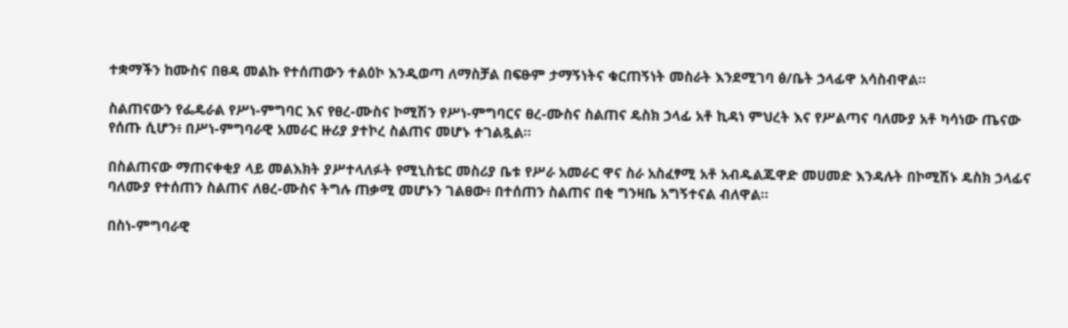ተቋማችን ከሙስና በፀዳ መልኩ የተሰጠውን ተልዕኮ እንዲወጣ ለማስቻል በፍፁም ታማኝነትና ቁርጠኝነት መስራት እንደሚገባ ፅ/ቤት ኃላፊዋ አሳስብዋል፡፡

ስልጠናውን የፌዴራል የሥነ-ምግባር እና የፀረ-ሙስና ኮሚሽን የሥነ-ምግባርና ፀረ-ሙስና ስልጠና ዴስክ ኃላፊ አቶ ኪዳነ ምህረት እና የሥልጣና ባለሙያ አቶ ካሳነው ጤናው የሰጡ ሲሆን፥ በሥነ-ምግባራዊ አመራር ዙሪያ ያተኮረ ስልጠና መሆኑ ተገልጿል።

በስልጠናው ማጠናቀቂያ ላይ መልእክት ያሥተላለፉት የሚኒስቴር መስሪያ ቤቱ የሥራ አመራር ዋና ስራ አስፈፃሚ አቶ አብዱልጁዋድ መሀመድ እንዳሉት በኮሚሽኑ ዴስክ ኃላፊና ባለሙያ የተሰጠን ስልጠና ለፀረ-ሙስና ትግሉ ጠቃሚ መሆኑን ገልፀው፥ በተሰጠን ስልጠና በቂ ግንዛቤ አግኝተናል ብለዋል፡፡

በስነ-ምግባራዊ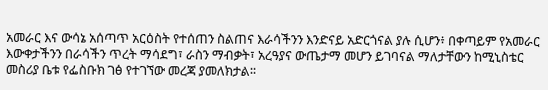አመራር እና ውሳኔ አሰጣጥ አርዕስት የተሰጠን ስልጠና እራሳችንን እንድናይ አድርጎናል ያሉ ሲሆን፥ በቀጣይም የአመራር እውቀታችንን በራሳችን ጥረት ማሳደግ፣ ራስን ማብቃት፣ አረዓያና ውጤታማ መሆን ይገባናል ማለታቸውን ከሚኒስቴር መስሪያ ቤቱ የፌስቡክ ገፅ የተገኘው መረጃ ያመለክታል፡፡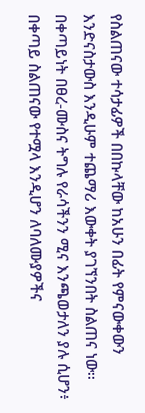የስልጠናው ተሳታፊዎች በበኩላቸው ከአሁን በፊት የምናውቀውን እንድናስታውስ እንዲሁም ተጨማሪ እውቀት ያገኘንበት ስልጠና ነው፡፡ በቀጣይነት በፀረ-ሙስና ትግሉ የራሳችንን ሚና እንጫወታለን ያሉ ሲሆን፥ በቀጣይ ስልጠናው የተሟላ እንዲሆን ለባለሙያዎችና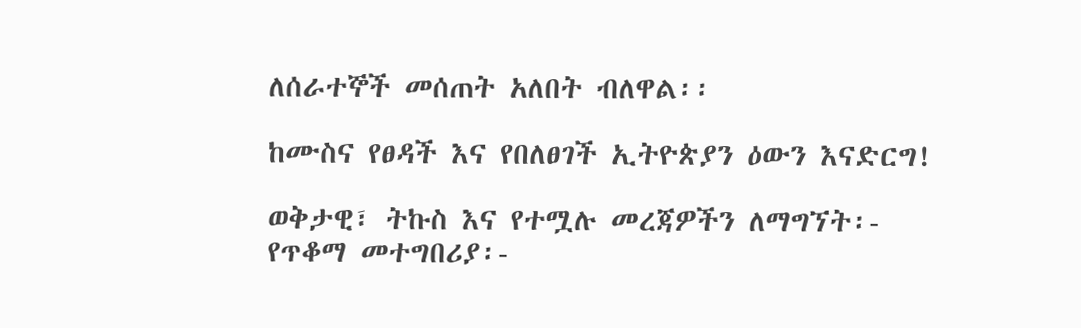ለሰራተኞች መሰጠት አለበት ብለዋል፡፡

ከሙስና የፀዳች እና የበለፀገች ኢትዮጵያን ዕውን እናድርግ!

ወቅታዊ፣ ትኩስ እና የተሟሉ መረጃዎችን ለማግኘት፡-
የጥቆማ መተግበሪያ፡-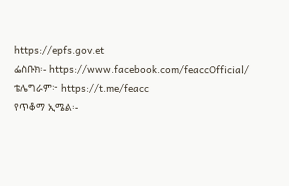https://epfs.gov.et
ፌስቡክ፡- https://www.facebook.com/feaccOfficial/
ቴሌግራም፦ https://t.me/feacc
የጥቆማ ኢሜል፡-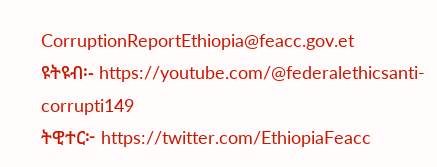CorruptionReportEthiopia@feacc.gov.et
ዩትዩብ፡- https://youtube.com/@federalethicsanti-corrupti149
ትዊተር፦ https://twitter.com/EthiopiaFeacc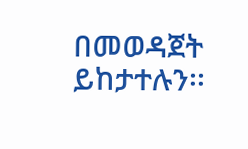በመወዳጀት ይከታተሉን፡፡